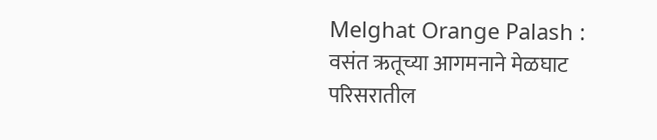Melghat Orange Palash : वसंत ऋतूच्या आगमनाने मेळघाट परिसरातील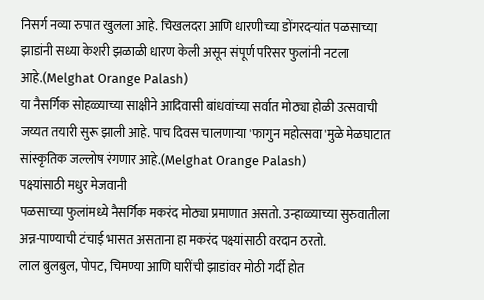निसर्ग नव्या रुपात खुलला आहे. चिखलदरा आणि धारणीच्या डोंगरदऱ्यांत पळसाच्या झाडांनी सध्या केशरी झळाळी धारण केली असून संपूर्ण परिसर फुलांनी नटला आहे.(Melghat Orange Palash)
या नैसर्गिक सोहळ्याच्या साक्षीने आदिवासी बांधवांच्या सर्वात मोठ्या होळी उत्सवाची जय्यत तयारी सुरू झाली आहे. पाच दिवस चालणाऱ्या 'फागुन महोत्सवा'मुळे मेळघाटात सांस्कृतिक जल्लोष रंगणार आहे.(Melghat Orange Palash)
पक्ष्यांसाठी मधुर मेजवानी
पळसाच्या फुलांमध्ये नैसर्गिक मकरंद मोठ्या प्रमाणात असतो. उन्हाळ्याच्या सुरुवातीला अन्न-पाण्याची टंचाई भासत असताना हा मकरंद पक्ष्यांसाठी वरदान ठरतो.
लाल बुलबुल, पोपट, चिमण्या आणि घारींची झाडांवर मोठी गर्दी होत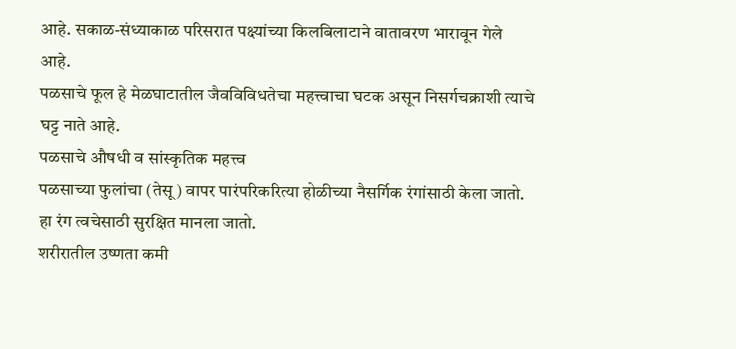आहे. सकाळ-संध्याकाळ परिसरात पक्ष्यांच्या किलबिलाटाने वातावरण भारावून गेले आहे.
पळसाचे फूल हे मेळघाटातील जैवविविधतेचा महत्त्वाचा घटक असून निसर्गचक्राशी त्याचे घट्ट नाते आहे.
पळसाचे औषधी व सांस्कृतिक महत्त्व
पळसाच्या फुलांचा (तेसू) वापर पारंपरिकरित्या होळीच्या नैसर्गिक रंगांसाठी केला जातो. हा रंग त्वचेसाठी सुरक्षित मानला जातो.
शरीरातील उष्णता कमी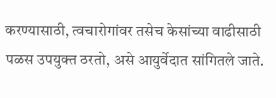करण्यासाठी, त्वचारोगांवर तसेच केसांच्या वाढीसाठी पळस उपयुक्त ठरतो, असे आयुर्वेदात सांगितले जाते.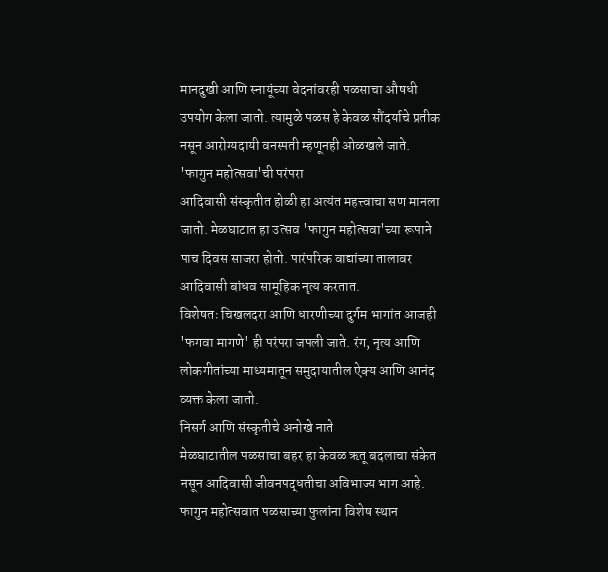मानदुखी आणि स्नायूंच्या वेदनांवरही पळसाचा औषधी उपयोग केला जातो. त्यामुळे पळस हे केवळ सौंदर्याचे प्रतीक नसून आरोग्यदायी वनस्पती म्हणूनही ओळखले जाते.
'फागुन महोत्सवा'ची परंपरा
आदिवासी संस्कृतीत होळी हा अत्यंत महत्त्वाचा सण मानला जातो. मेळघाटात हा उत्सव 'फागुन महोत्सवा'च्या रूपाने पाच दिवस साजरा होतो. पारंपरिक वाद्यांच्या तालावर आदिवासी बांधव सामूहिक नृत्य करतात.
विशेषतः चिखलदरा आणि धारणीच्या दुर्गम भागांत आजही 'फगवा मागणे' ही परंपरा जपली जाते. रंग, नृत्य आणि लोकगीतांच्या माध्यमातून समुदायातील ऐक्य आणि आनंद व्यक्त केला जातो.
निसर्ग आणि संस्कृतीचे अनोखे नाते
मेळघाटातील पळसाचा बहर हा केवळ ऋतू बदलाचा संकेत नसून आदिवासी जीवनपद्धतीचा अविभाज्य भाग आहे.
फागुन महोत्सवात पळसाच्या फुलांना विशेष स्थान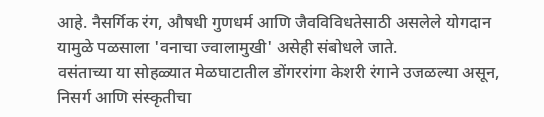आहे. नैसर्गिक रंग, औषधी गुणधर्म आणि जैवविविधतेसाठी असलेले योगदान यामुळे पळसाला 'वनाचा ज्वालामुखी' असेही संबोधले जाते.
वसंताच्या या सोहळ्यात मेळघाटातील डोंगररांगा केशरी रंगाने उजळल्या असून, निसर्ग आणि संस्कृतीचा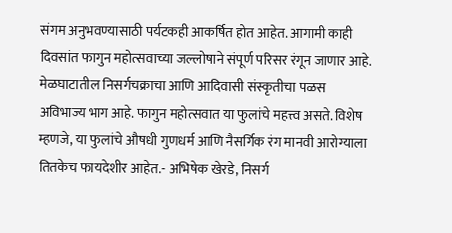संगम अनुभवण्यासाठी पर्यटकही आकर्षित होत आहेत. आगामी काही दिवसांत फागुन महोत्सवाच्या जल्लोषाने संपूर्ण परिसर रंगून जाणार आहे.
मेळघाटातील निसर्गचक्राचा आणि आदिवासी संस्कृतीचा पळस अविभाज्य भाग आहे. फागुन महोत्सवात या फुलांचे महत्त्व असते. विशेष म्हणजे, या फुलांचे औषधी गुणधर्म आणि नैसर्गिक रंग मानवी आरोग्याला तितकेच फायदेशीर आहेत.- अभिषेक खेरडे, निसर्ग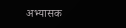अभ्यासक